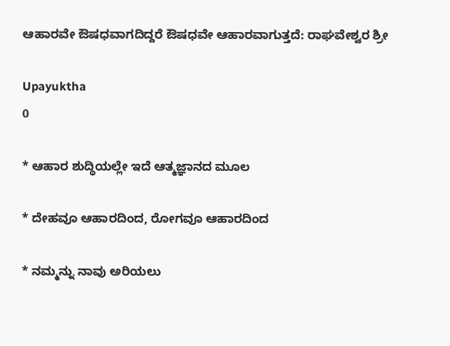ಆಹಾರವೇ ಔಷಧವಾಗದಿದ್ದರೆ ಔಷಧವೇ ಆಹಾರವಾಗುತ್ತದೆ: ರಾಘವೇಶ್ವರ ಶ್ರೀ

Upayuktha
0

* ಆಹಾರ ಶುದ್ಧಿಯಲ್ಲೇ ಇದೆ ಆತ್ಮಜ್ಞಾನದ ಮೂಲ

* ದೇಹವೂ ಆಹಾರದಿಂದ, ರೋಗವೂ ಆಹಾರದಿಂದ

* ನಮ್ಮನ್ನು ನಾವು ಅರಿಯಲು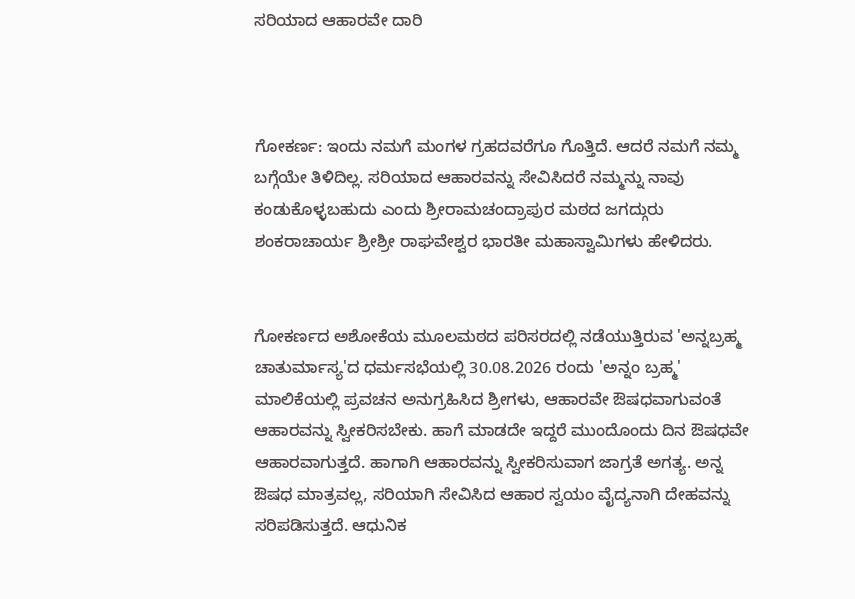ಸರಿಯಾದ ಆಹಾರವೇ ದಾರಿ



ಗೋಕರ್ಣ: ಇಂದು ನಮಗೆ ಮಂಗಳ ಗ್ರಹದವರೆಗೂ ಗೊತ್ತಿದೆ. ಆದರೆ ನಮಗೆ ನಮ್ಮ ಬಗ್ಗೆಯೇ ತಿಳಿದಿಲ್ಲ‌. ಸರಿಯಾದ ಆಹಾರವನ್ನು ಸೇವಿಸಿದರೆ ನಮ್ಮನ್ನು ನಾವು ಕಂಡುಕೊಳ್ಳಬಹುದು ಎಂದು ಶ್ರೀರಾಮಚಂದ್ರಾಪುರ ಮಠದ ಜಗದ್ಗುರು ಶಂಕರಾಚಾರ್ಯ ಶ್ರೀಶ್ರೀ ರಾಘವೇಶ್ವರ ಭಾರತೀ ಮಹಾಸ್ವಾಮಿಗಳು ಹೇಳಿದರು.


ಗೋಕರ್ಣದ ಅಶೋಕೆಯ ಮೂಲಮಠದ ಪರಿಸರದಲ್ಲಿ ನಡೆಯುತ್ತಿರುವ 'ಅನ್ನಬ್ರಹ್ಮ ಚಾತುರ್ಮಾಸ್ಯ'ದ ಧರ್ಮಸಭೆಯಲ್ಲಿ 30.08.2026 ರಂದು 'ಅನ್ನಂ ಬ್ರಹ್ಮ' ಮಾಲಿಕೆಯಲ್ಲಿ ಪ್ರವಚನ ಅನುಗ್ರಹಿಸಿದ ಶ್ರೀಗಳು, ಆಹಾರವೇ ಔಷಧವಾಗುವಂತೆ ಆಹಾರವನ್ನು ಸ್ವೀಕರಿಸಬೇಕು. ಹಾಗೆ ಮಾಡದೇ ಇದ್ದರೆ ಮುಂದೊಂದು ದಿನ ಔಷಧವೇ ಆಹಾರವಾಗುತ್ತದೆ. ಹಾಗಾಗಿ ಆಹಾರವನ್ನು ಸ್ವೀಕರಿಸುವಾಗ ಜಾಗ್ರತೆ ಅಗತ್ಯ. ಅನ್ನ ಔಷಧ ಮಾತ್ರವಲ್ಲ, ಸರಿಯಾಗಿ ಸೇವಿಸಿದ ಆಹಾರ ಸ್ವಯಂ ವೈದ್ಯನಾಗಿ ದೇಹವನ್ನು ಸರಿಪಡಿಸುತ್ತದೆ. ಆಧುನಿಕ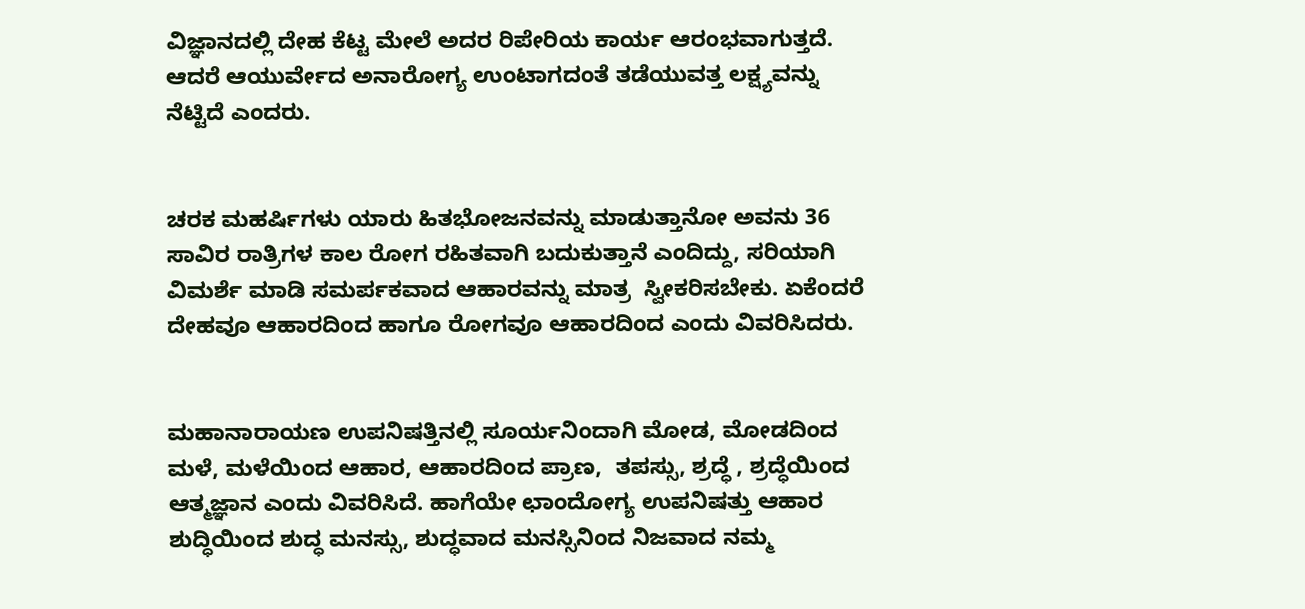ವಿಜ್ಞಾನದಲ್ಲಿ ದೇಹ ಕೆಟ್ಟ ಮೇಲೆ ಅದರ ರಿಪೇರಿಯ ಕಾರ್ಯ ಆರಂಭವಾಗುತ್ತದೆ. ಆದರೆ ಆಯುರ್ವೇದ ಅನಾರೋಗ್ಯ ಉಂಟಾಗದಂತೆ ತಡೆಯುವತ್ತ ಲಕ್ಷ್ಯವನ್ನು ನೆಟ್ಟಿದೆ ಎಂದರು.


ಚರಕ ಮಹರ್ಷಿಗಳು ಯಾರು ಹಿತಭೋಜನವನ್ನು ಮಾಡುತ್ತಾನೋ ಅವನು 36 ಸಾವಿರ ರಾತ್ರಿಗಳ ಕಾಲ ರೋಗ ರಹಿತವಾಗಿ ಬದುಕುತ್ತಾನೆ ಎಂದಿದ್ದು, ಸರಿಯಾಗಿ ವಿಮರ್ಶೆ ಮಾಡಿ ಸಮರ್ಪಕವಾದ ಆಹಾರವನ್ನು ಮಾತ್ರ  ಸ್ವೀಕರಿಸಬೇಕು. ಏಕೆಂದರೆ ದೇಹವೂ ಆಹಾರದಿಂದ ಹಾಗೂ ರೋಗವೂ ಆಹಾರದಿಂದ ಎಂದು ವಿವರಿಸಿದರು.


ಮಹಾನಾರಾಯಣ ಉಪನಿಷತ್ತಿನಲ್ಲಿ ಸೂರ್ಯನಿಂದಾಗಿ ಮೋಡ, ಮೋಡದಿಂದ ಮಳೆ, ಮಳೆಯಿಂದ ಆಹಾರ, ಆಹಾರದಿಂದ ಪ್ರಾಣ,  ತಪಸ್ಸು, ಶ್ರದ್ಧೆ , ಶ್ರದ್ಧೆಯಿಂದ ಆತ್ಮಜ್ಞಾನ ಎಂದು ವಿವರಿಸಿದೆ. ಹಾಗೆಯೇ ಛಾಂದೋಗ್ಯ ಉಪನಿಷತ್ತು ಆಹಾರ ಶುದ್ಧಿಯಿಂದ ಶುದ್ಧ ಮನಸ್ಸು, ಶುದ್ಧವಾದ ಮನಸ್ಸಿನಿಂದ ನಿಜವಾದ ನಮ್ಮ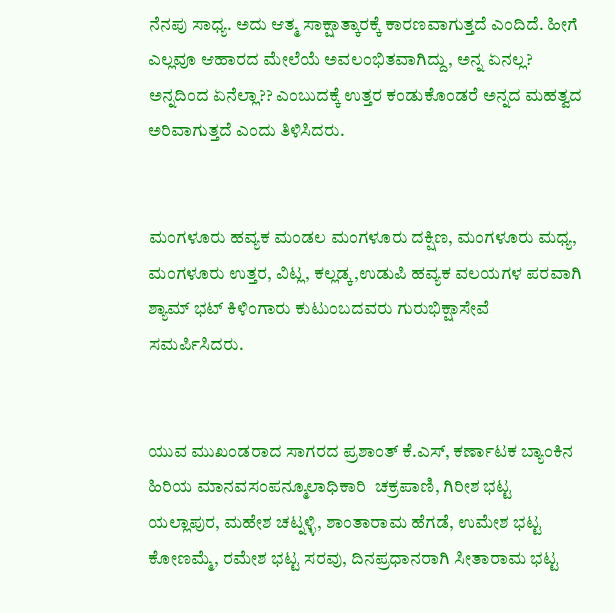ನೆನಪು ಸಾಧ್ಯ. ಅದು ಆತ್ಮ ಸಾಕ್ಷಾತ್ಕಾರಕ್ಕೆ ಕಾರಣವಾಗುತ್ತದೆ ಎಂದಿದೆ. ಹೀಗೆ ಎಲ್ಲವೂ ಆಹಾರದ ಮೇಲೆಯೆ ಅವಲಂಭಿತವಾಗಿದ್ದು, ಅನ್ನ ಏನಲ್ಲ? ಅನ್ನದಿಂದ ಏನೆಲ್ಲಾ?? ಎಂಬುದಕ್ಕೆ ಉತ್ತರ ಕಂಡುಕೊಂಡರೆ ಅನ್ನದ ಮಹತ್ವದ ಅರಿವಾಗುತ್ತದೆ ಎಂದು ತಿಳಿಸಿದರು.


ಮಂಗಳೂರು ಹವ್ಯಕ ಮಂಡಲ ಮಂಗಳೂರು ದಕ್ಷಿಣ, ಮಂಗಳೂರು ಮಧ್ಯ, ಮಂಗಳೂರು ಉತ್ತರ, ವಿಟ್ಲ, ಕಲ್ಲಡ್ಕ,ಉಡುಪಿ ಹವ್ಯಕ ವಲಯಗಳ ಪರವಾಗಿ  ಶ್ಯಾಮ್ ಭಟ್ ಕಿಳಿಂಗಾರು ಕುಟುಂಬದವರು ಗುರುಭಿಕ್ಷಾಸೇವೆ ಸಮರ್ಪಿಸಿದರು.


ಯುವ ಮುಖಂಡರಾದ ಸಾಗರದ ಪ್ರಶಾಂತ್ ಕೆ.ಎಸ್, ಕರ್ಣಾಟಕ ಬ್ಯಾಂಕಿನ ಹಿರಿಯ ಮಾನವಸಂಪನ್ಮೂಲಾಧಿಕಾರಿ  ಚಕ್ರಪಾಣಿ, ಗಿರೀಶ ಭಟ್ಟ ಯಲ್ಲಾಪುರ, ಮಹೇಶ ಚಟ್ನಳ್ಳಿ, ಶಾಂತಾರಾಮ ಹೆಗಡೆ, ಉಮೇಶ ಭಟ್ಟ ಕೋಣಮ್ಮೆ, ರಮೇಶ ಭಟ್ಟ ಸರವು, ದಿನಪ್ರಧಾನರಾಗಿ ಸೀತಾರಾಮ ಭಟ್ಟ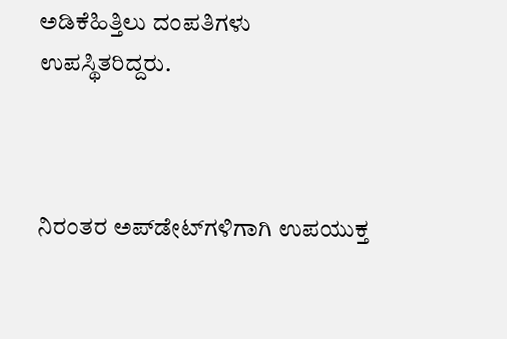ಅಡಿಕೆಹಿತ್ತಿಲು ದಂಪತಿಗಳು ಉಪಸ್ಥಿತರಿದ್ದರು.



ನಿರಂತರ ಅಪ್‌ಡೇಟ್‌ಗಳಿಗಾಗಿ ಉಪಯುಕ್ತ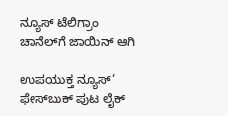ನ್ಯೂಸ್‌ ಟೆಲಿಗ್ರಾಂ ಚಾನೆಲ್‌ಗೆ ಜಾಯಿನ್‌ ಆಗಿ

ಉಪಯುಕ್ತ ನ್ಯೂಸ್‌’ ಫೇಸ್‌ಬುಕ್ ಪುಟ ಲೈಕ್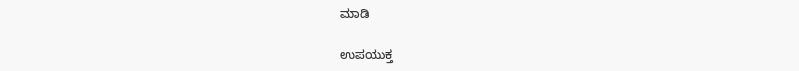ಮಾಡಿ

ಉಪಯುಕ್ತ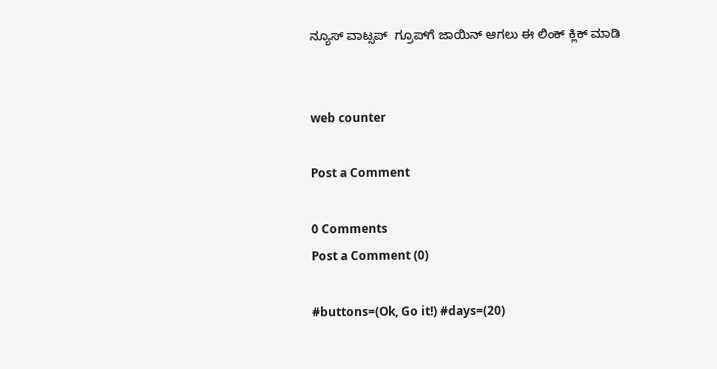ನ್ಯೂಸ್‌ ವಾಟ್ಸಪ್‌  ಗ್ರೂಪ್‌ಗೆ ಜಾಯಿನ್ ಆಗಲು ಈ ಲಿಂಕ್ ಕ್ಲಿಕ್ ಮಾಡಿ


web counter

Post a Comment

0 Comments
Post a Comment (0)

#buttons=(Ok, Go it!) #days=(20)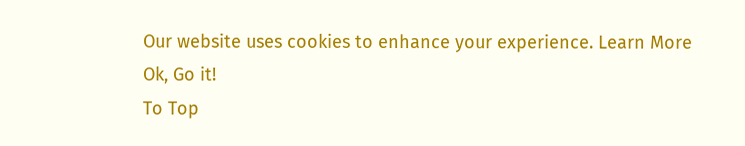Our website uses cookies to enhance your experience. Learn More
Ok, Go it!
To Top